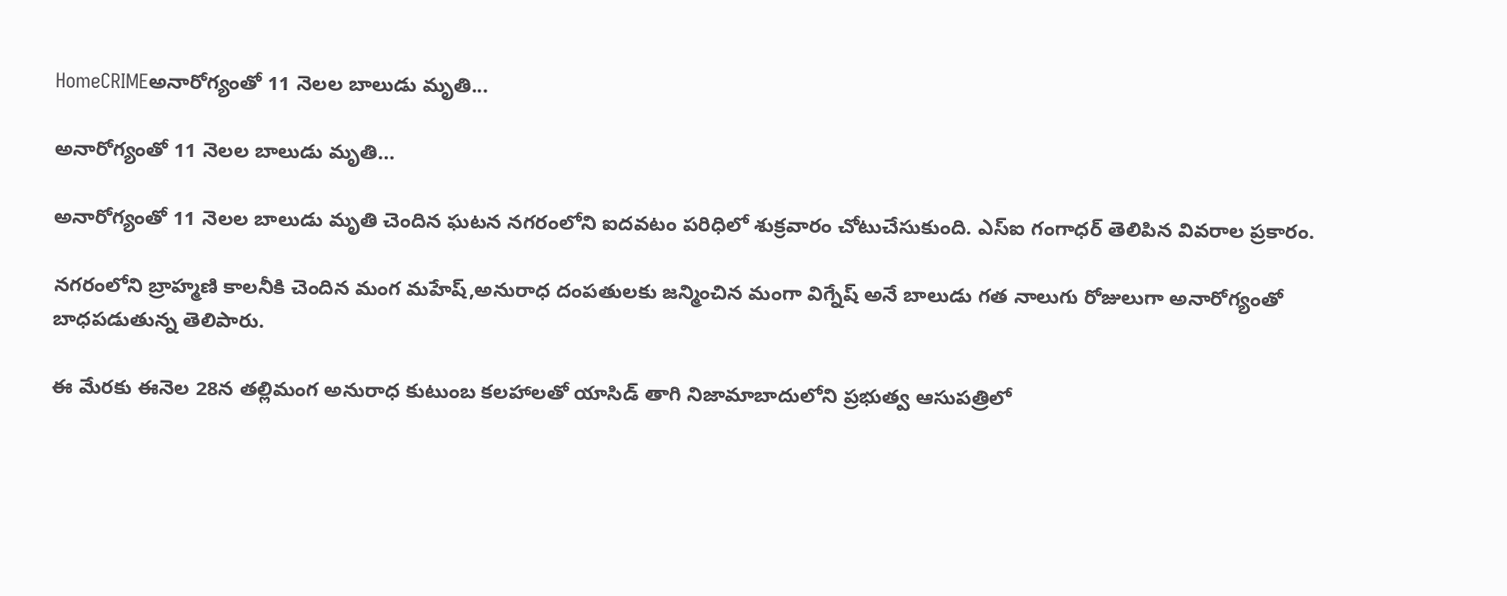HomeCRIMEఅనారోగ్యంతో 11 నెలల బాలుడు మృతి...

అనారోగ్యంతో 11 నెలల బాలుడు మృతి…

అనారోగ్యంతో 11 నెలల బాలుడు మృతి చెందిన ఘటన నగరంలోని ఐదవటం పరిధిలో శుక్రవారం చోటుచేసుకుంది. ఎస్ఐ గంగాధర్ తెలిపిన వివరాల ప్రకారం.

నగరంలోని బ్రాహ్మణి కాలనీకి చెందిన మంగ మహేష్,అనురాధ దంపతులకు జన్మించిన మంగా విగ్నేష్ అనే బాలుడు గత నాలుగు రోజులుగా అనారోగ్యంతో బాధపడుతున్న తెలిపారు.

ఈ మేరకు ఈనెల 28న తల్లిమంగ అనురాధ కుటుంబ కలహాలతో యాసిడ్ తాగి నిజామాబాదులోని ప్రభుత్వ ఆసుపత్రిలో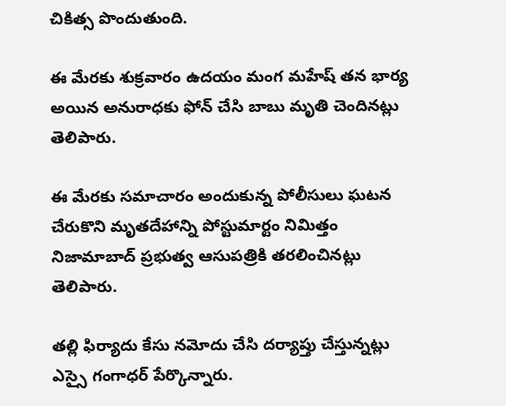చికిత్స పొందుతుంది.

ఈ మేరకు శుక్రవారం ఉదయం మంగ మహేష్ తన భార్య అయిన అనురాధకు ఫోన్ చేసి బాబు మృతి చెందినట్లు తెలిపారు.

ఈ మేరకు సమాచారం అందుకున్న పోలీసులు ఘటన చేరుకొని మృతదేహాన్ని పోస్టుమార్టం నిమిత్తం నిజామాబాద్ ప్రభుత్వ ఆసుపత్రికి తరలించినట్లు తెలిపారు.

తల్లి ఫిర్యాదు కేసు నమోదు చేసి దర్యాప్తు చేస్తున్నట్లు ఎస్సై గంగాధర్ పేర్కొన్నారు.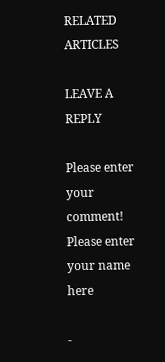RELATED ARTICLES

LEAVE A REPLY

Please enter your comment!
Please enter your name here

-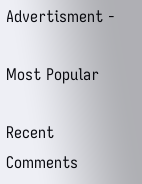Advertisment -

Most Popular

Recent Comments